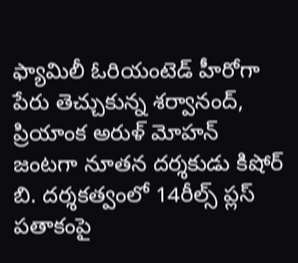ఫ్యామిలీ ఓరియంటెడ్ హీరోగా పేరు తెచ్చుకున్న శర్వానంద్, ప్రియాంక అరుళ్ మోహన్ జంటగా నూతన దర్శకుడు కిషోర్ బి. దర్శకత్వంలో 14రీల్స్ ప్లస్ పతాకంపై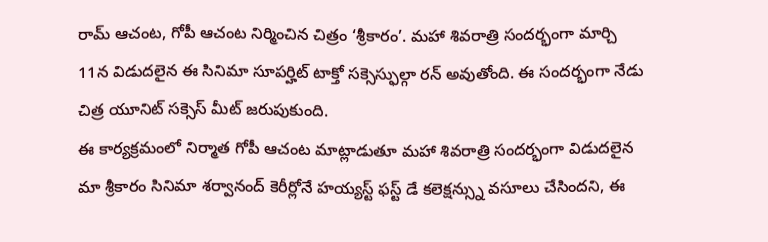రామ్ ఆచంట, గోపీ ఆచంట నిర్మించిన చిత్రం ‘శ్రీకారం’. మహా శివరాత్రి సందర్భంగా మార్చి 11న విడుదలైన ఈ సినిమా సూపర్హిట్ టాక్తో సక్సెస్ఫుల్గా రన్ అవుతోంది. ఈ సందర్భంగా నేడు చిత్ర యూనిట్ సక్సెస్ మీట్ జరుపుకుంది.
ఈ కార్యక్రమంలో నిర్మాత గోపీ ఆచంట మాట్లాడుతూ మహా శివరాత్రి సందర్భంగా విడుదలైన మా శ్రీకారం సినిమా శర్వానంద్ కెరీర్లోనే హయ్యస్ట్ ఫస్ట్ డే కలెక్షన్స్ను వసూలు చేసిందని, ఈ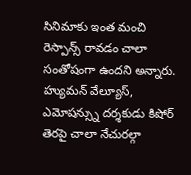సినిమాకు ఇంత మంచి రెస్పాన్స్ రావడం చాలా సంతోషంగా ఉందని అన్నారు. హ్యుమన్ వేల్యూస్, ఎమోషన్స్ను దర్శకుడు కిషోర్ తెరపై చాలా నేచురల్గా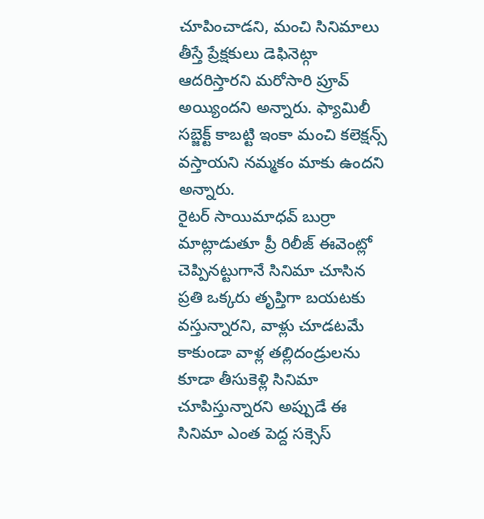చూపించాడని, మంచి సినిమాలు తీస్తే ప్రేక్షకులు డెఫినెట్గా ఆదరిస్తారని మరోసారి ప్రూవ్ అయ్యిందని అన్నారు. ఫ్యామిలీ సబ్జెక్ట్ కాబట్టి ఇంకా మంచి కలెక్షన్స్ వస్తాయని నమ్మకం మాకు ఉందని అన్నారు.
రైటర్ సాయిమాధవ్ బుర్రా మాట్లాడుతూ ప్రీ రిలీజ్ ఈవెంట్లో చెప్పినట్టుగానే సినిమా చూసిన ప్రతి ఒక్కరు తృప్తిగా బయటకు వస్తున్నారని, వాళ్లు చూడటమే కాకుండా వాళ్ల తల్లిదండ్రులను కూడా తీసుకెళ్లి సినిమా చూపిస్తున్నారని అప్పుడే ఈ సినిమా ఎంత పెద్ద సక్సెస్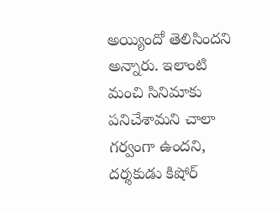అయ్యిందో తెలిసిందని అన్నారు. ఇలాంటి మంచి సినిమాకు పనిచేశామని చాలా గర్వంగా ఉందని, దర్శకుడు కిషోర్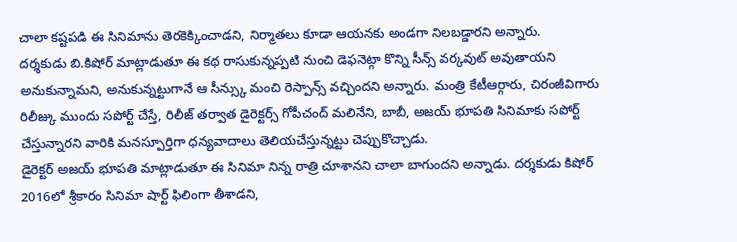చాలా కష్టపడి ఈ సినిమాను తెరకెక్కించాడని, నిర్మాతలు కూడా ఆయనకు అండగా నిలబడ్డారని అన్నారు.
దర్శకుడు బి.కిషోర్ మాట్లాడుతూ ఈ కథ రాసుకున్నప్పటి నుంచి డెఫనెట్గా కొన్ని సీన్స్ వర్కవుట్ అవుతాయని అనుకున్నామని, అనుకున్నట్టుగానే ఆ సీన్స్కు మంచి రెస్పాన్స్ వచ్చిందని అన్నారు. మంత్రి కేటీఆర్గారు, చిరంజీవిగారు రిలీజ్కు ముందు సపోర్ట్ చేస్తే, రిలీజ్ తర్వాత డైరెక్టర్స్ గోపీచంద్ మలినేని, బాబీ, అజయ్ భూపతి సినిమాకు సపోర్ట్ చేస్తున్నారని వారికి మనస్పూర్తిగా ధన్యవాదాలు తెలియచేస్తున్నట్టు చెప్పుకొచ్చాడు.
డైరెక్టర్ అజయ్ భూపతి మాట్లాడుతూ ఈ సినిమా నిన్న రాత్రి చూశానని చాలా బాగుందని అన్నాడు. దర్శకుడు కిషోర్ 2016లో శ్రీకారం సినిమా షార్ట్ ఫిలింగా తీశాడని,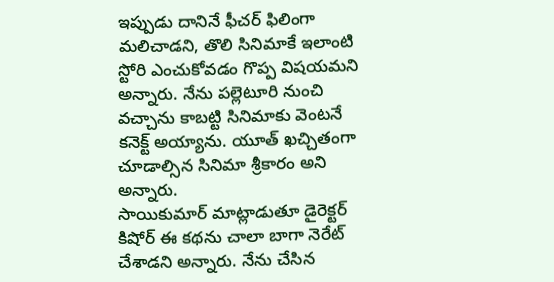ఇప్పుడు దానినే ఫీచర్ ఫిలింగా మలిచాడని, తొలి సినిమాకే ఇలాంటి స్టోరి ఎంచుకోవడం గొప్ప విషయమని అన్నారు. నేను పల్లెటూరి నుంచి వచ్చాను కాబట్టి సినిమాకు వెంటనే కనెక్ట్ అయ్యాను. యూత్ ఖచ్చితంగా చూడాల్సిన సినిమా శ్రీకారం అని అన్నారు.
సాయికుమార్ మాట్లాడుతూ డైరెక్టర్ కిషోర్ ఈ కథను చాలా బాగా నెరేట్ చేశాడని అన్నారు. నేను చేసిన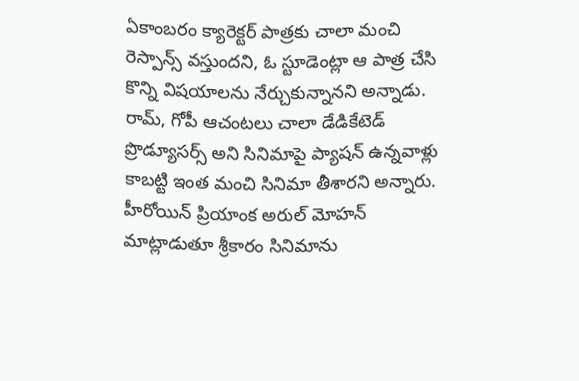ఏకాంబరం క్యారెక్టర్ పాత్రకు చాలా మంచి రెస్పాన్స్ వస్తుందని, ఓ స్టూడెంట్లా ఆ పాత్ర చేసి కొన్ని విషయాలను నేర్చుకున్నానని అన్నాడు. రామ్, గోపీ ఆచంటలు చాలా డేడికేటెడ్ ప్రొడ్యూసర్స్ అని సినిమాపై ప్యాషన్ ఉన్నవాళ్లు కాబట్టి ఇంత మంచి సినిమా తీశారని అన్నారు.
హీరోయిన్ ప్రియాంక అరుల్ మోహన్ మాట్లాడుతూ శ్రీకారం సినిమాను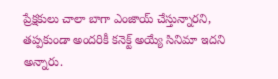ప్రేక్షకులు చాలా బాగా ఎంజాయ్ చేస్తున్నారని, తప్పకుండా అందరికీ కనెక్ట్ అయ్యే సినిమా ఇదని అన్నారు.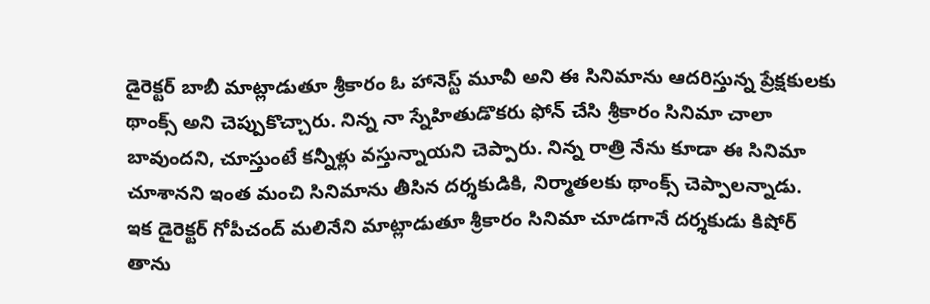డైరెక్టర్ బాబీ మాట్లాడుతూ శ్రీకారం ఓ హానెస్ట్ మూవీ అని ఈ సినిమాను ఆదరిస్తున్న ప్రేక్షకులకు థాంక్స్ అని చెప్పుకొచ్చారు. నిన్న నా స్నేహితుడొకరు ఫోన్ చేసి శ్రీకారం సినిమా చాలా బావుందని, చూస్తుంటే కన్నీళ్లు వస్తున్నాయని చెప్పారు. నిన్న రాత్రి నేను కూడా ఈ సినిమా చూశానని ఇంత మంచి సినిమాను తీసిన దర్శకుడికి, నిర్మాతలకు థాంక్స్ చెప్పాలన్నాడు.
ఇక డైరెక్టర్ గోపీచంద్ మలినేని మాట్లాడుతూ శ్రీకారం సినిమా చూడగానే దర్శకుడు కిషోర్ తాను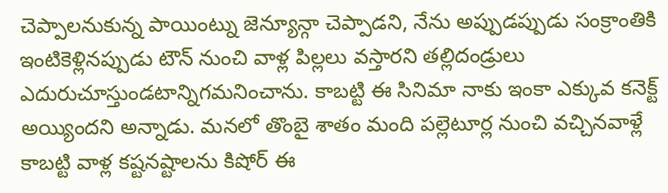చెప్పాలనుకున్న పాయింట్ను జెన్యూన్గా చెప్పాడని, నేను అప్పుడప్పుడు సంక్రాంతికి ఇంటికెళ్లినప్పుడు టౌన్ నుంచి వాళ్ల పిల్లలు వస్తారని తల్లిదండ్రులు ఎదురుచూస్తుండటాన్నిగమనించాను. కాబట్టి ఈ సినిమా నాకు ఇంకా ఎక్కువ కనెక్ట్ అయ్యిందని అన్నాడు. మనలో తొంబై శాతం మంది పల్లెటూర్ల నుంచి వచ్చినవాళ్లే కాబట్టి వాళ్ల కష్టనష్టాలను కిషోర్ ఈ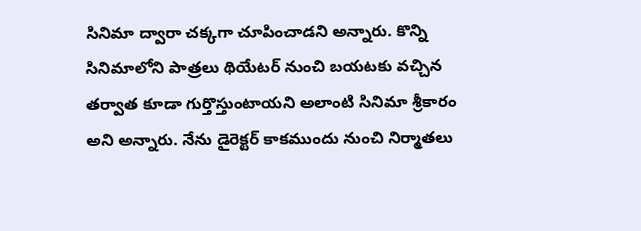సినిమా ద్వారా చక్కగా చూపించాడని అన్నారు. కొన్ని సినిమాలోని పాత్రలు థియేటర్ నుంచి బయటకు వచ్చిన తర్వాత కూడా గుర్తొస్తుంటాయని అలాంటి సినిమా శ్రీకారం అని అన్నారు. నేను డైరెక్టర్ కాకముందు నుంచి నిర్మాతలు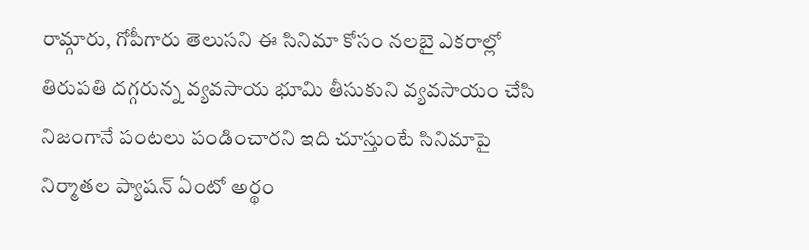రామ్గారు, గోపీగారు తెలుసని ఈ సినిమా కోసం నలబై ఎకరాల్లో తిరుపతి దగ్గరున్న వ్యవసాయ భూమి తీసుకుని వ్యవసాయం చేసి నిజంగానే పంటలు పండించారని ఇది చూస్తుంటే సినిమాపై నిర్మాతల ప్యాషన్ ఏంటో అర్థం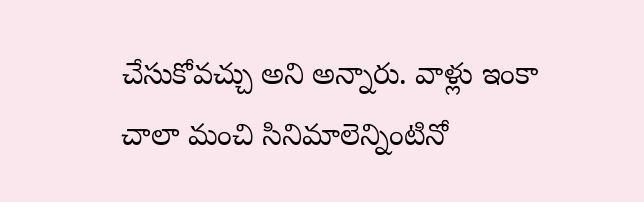చేసుకోవచ్చు అని అన్నారు. వాళ్లు ఇంకా చాలా మంచి సినిమాలెన్నింటినో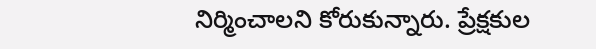నిర్మించాలని కోరుకున్నారు. ప్రేక్షకుల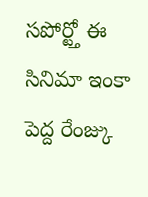సపోర్ట్తో ఈ సినిమా ఇంకా పెద్ద రేంజ్కు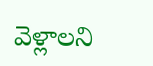వెళ్లాలని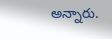అన్నారు.